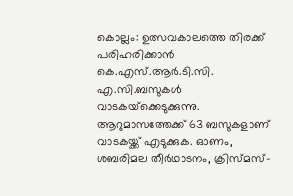കൊല്ലം: ഉത്സവകാലത്തെ തിരക്ക് പരിഹരിക്കാൻ കെ.എസ്.ആർ.ടി.സി. എ.സി.ബസുകൾ വാടകയ്‌ക്കെടുക്കുന്നു. ആറുമാസത്തേക്ക് 63 ബസുകളാണ് വാടകയ്ക്ക് എടുക്കുക. ഓണം, ശബരിമല തീർഥാടനം, ക്രിസ്മസ്-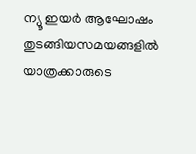ന്യൂ ഇയർ ആഘോഷം തുടങ്ങിയസമയങ്ങളിൽ യാത്രക്കാരുടെ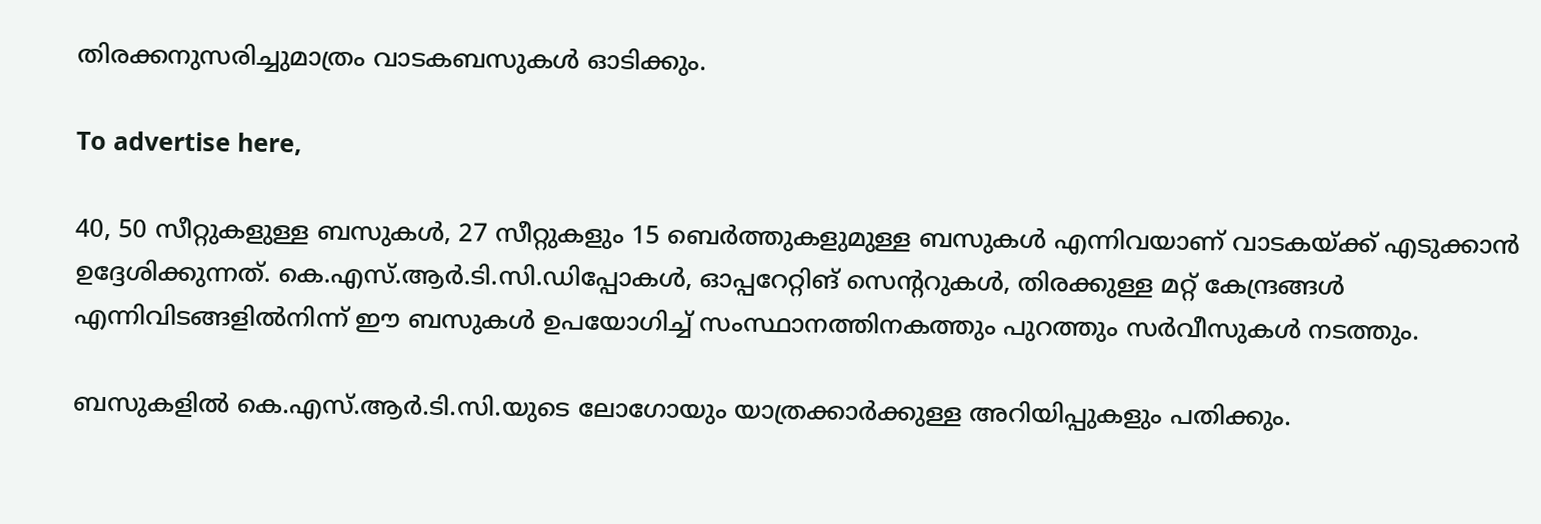തിരക്കനുസരിച്ചുമാത്രം വാടകബസുകൾ ഓടിക്കും.

To advertise here,

40, 50 സീറ്റുകളുള്ള ബസുകൾ, 27 സീറ്റുകളും 15 ബെർത്തുകളുമുള്ള ബസുകൾ എന്നിവയാണ് വാടകയ്ക്ക് എടുക്കാൻ ഉദ്ദേശിക്കുന്നത്. കെ.എസ്.ആർ.ടി.സി.ഡിപ്പോകൾ, ഓപ്പറേറ്റിങ് സെന്ററുകൾ, തിരക്കുള്ള മറ്റ് കേന്ദ്രങ്ങൾ എന്നിവിടങ്ങളിൽനിന്ന് ഈ ബസുകൾ ഉപയോഗിച്ച് സംസ്ഥാനത്തിനകത്തും പുറത്തും സർവീസുകൾ നടത്തും.

ബസുകളിൽ കെ.എസ്.ആർ.ടി.സി.യുടെ ലോഗോയും യാത്രക്കാർക്കുള്ള അറിയിപ്പുകളും പതിക്കും.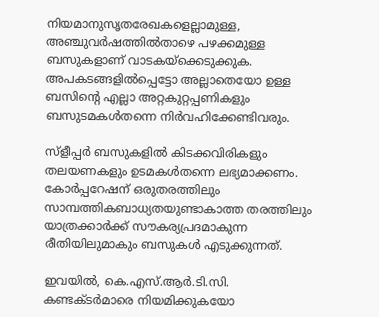നിയമാനുസൃതരേഖകളെല്ലാമുള്ള, അഞ്ചുവർഷത്തിൽതാഴെ പഴക്കമുള്ള ബസുകളാണ് വാടകയ്‌ക്കെടുക്കുക. അപകടങ്ങളിൽപ്പെട്ടോ അല്ലാതെയോ ഉള്ള ബസിന്റെ എല്ലാ അറ്റകുറ്റപ്പണികളും ബസുടമകൾതന്നെ നിർവഹിക്കേണ്ടിവരും.

സ്‌ളീപ്പർ ബസുകളിൽ കിടക്കവിരികളും തലയണകളും ഉടമകൾതന്നെ ലഭ്യമാക്കണം. കോർപ്പറേഷന് ഒരുതരത്തിലും സാമ്പത്തികബാധ്യതയുണ്ടാകാത്ത തരത്തിലും യാത്രക്കാർക്ക് സൗകര്യപ്രദമാകുന്ന രീതിയിലുമാകും ബസുകൾ എടുക്കുന്നത്.

ഇവയിൽ, കെ.എസ്.ആർ.ടി.സി. കണ്ടക്ടർമാരെ നിയമിക്കുകയോ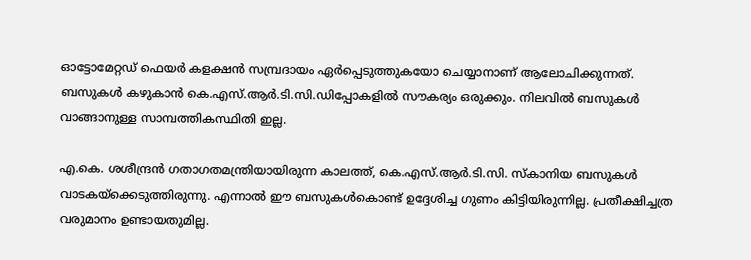ഓട്ടോമേറ്റഡ് ഫെയർ കളക്ഷൻ സമ്പ്രദായം ഏർപ്പെടുത്തുകയോ ചെയ്യാനാണ് ആലോചിക്കുന്നത്. ബസുകൾ കഴുകാൻ കെ.എസ്.ആർ.ടി.സി.ഡിപ്പോകളിൽ സൗകര്യം ഒരുക്കും. നിലവിൽ ബസുകൾ വാങ്ങാനുള്ള സാമ്പത്തികസ്ഥിതി ഇല്ല.

എ.കെ. ശശീന്ദ്രൻ ഗതാഗതമന്ത്രിയായിരുന്ന കാലത്ത്, കെ.എസ്.ആർ.ടി.സി. സ്‌കാനിയ ബസുകൾ വാടകയ്‌ക്കെടുത്തിരുന്നു. എന്നാൽ ഈ ബസുകൾകൊണ്ട് ഉദ്ദേശിച്ച ഗുണം കിട്ടിയിരുന്നില്ല. പ്രതീക്ഷിച്ചത്ര വരുമാനം ഉണ്ടായതുമില്ല.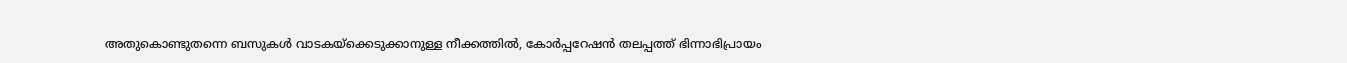അതുകൊണ്ടുതന്നെ ബസുകൾ വാടകയ്‌ക്കെടുക്കാനുള്ള നീക്കത്തിൽ, കോർപ്പറേഷൻ തലപ്പത്ത് ഭിന്നാഭിപ്രായം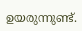ഉയരുന്നുണ്ട്.